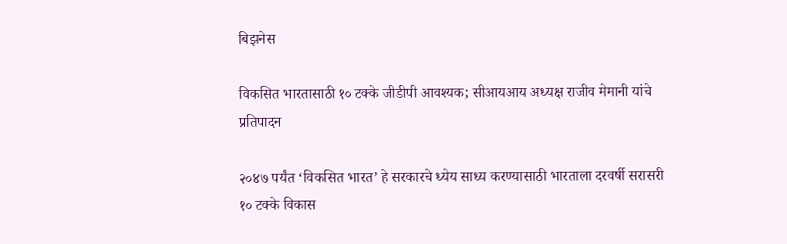बिझनेस

विकसित भारतासाठी १० टक्के जीडीपी आवश्यक; सीआयआय अध्यक्ष राजीव मेमानी यांचे प्रतिपादन

२०४७ पर्यंत ‘विकसित भारत’ हे सरकारचे ध्येय साध्य करण्यासाठी भारताला दरवर्षी सरासरी १० टक्के विकास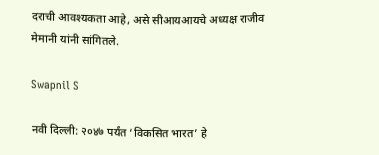दराची आवश्यकता आहे, असे सीआयआयचे अध्यक्ष राजीव मेमानी यांनी सांगितले.

Swapnil S

नवी दिल्ली: २०४७ पर्यंत ‘विकसित भारत’ हे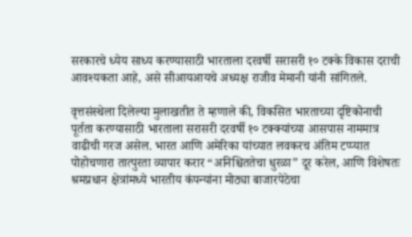सरकारचे ध्येय साध्य करण्यासाठी भारताला दरवर्षी सरासरी १० टक्के विकास दराची आवश्यकता आहे, असे सीआयआयचे अध्यक्ष राजीव मेमानी यांनी सांगितले.

वृत्तसंस्थेला दिलेल्या मुलाखतीत ते म्हणाले की, विकसित भारताच्या दृष्टिकोनाची पूर्तता करण्यासाठी भारताला सरासरी दरवर्षी १० टक्क्यांच्या आसपास नाममात्र वाढीची गरज असेल. भारत आणि अमेरिका यांच्यात लवकरच अंतिम टप्प्यात पोहोचणारा तात्पुरता व्यापार करार “अनिश्चिततेचा धुरळा” दूर करेल, आणि विशेषतः श्रमप्रधान क्षेत्रांमध्ये भारतीय कंपन्यांना मोठ्या बाजारपेठेचा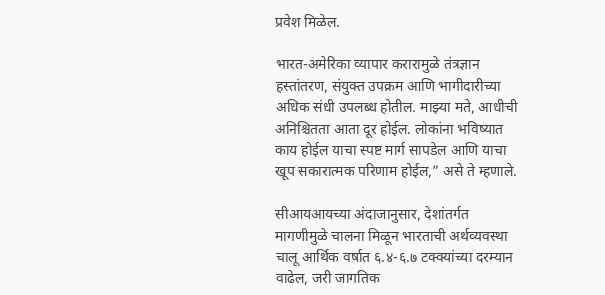प्रवेश मिळेल.

भारत-अमेरिका व्यापार करारामुळे तंत्रज्ञान हस्तांतरण, संयुक्त उपक्रम आणि भागीदारीच्या अधिक संधी उपलब्ध होतील. माझ्या मते, आधीची अनिश्चितता आता दूर होईल. लोकांना भविष्यात काय होईल याचा स्पष्ट मार्ग सापडेल आणि याचा खूप सकारात्मक परिणाम होईल,” असे ते म्हणाले.

सीआयआयच्या अंदाजानुसार, देशांतर्गत मागणीमुळे चालना मिळून भारताची अर्थव्यवस्था चालू आर्थिक वर्षात ६.४-६.७ टक्क्यांच्या दरम्यान वाढेल, जरी जागतिक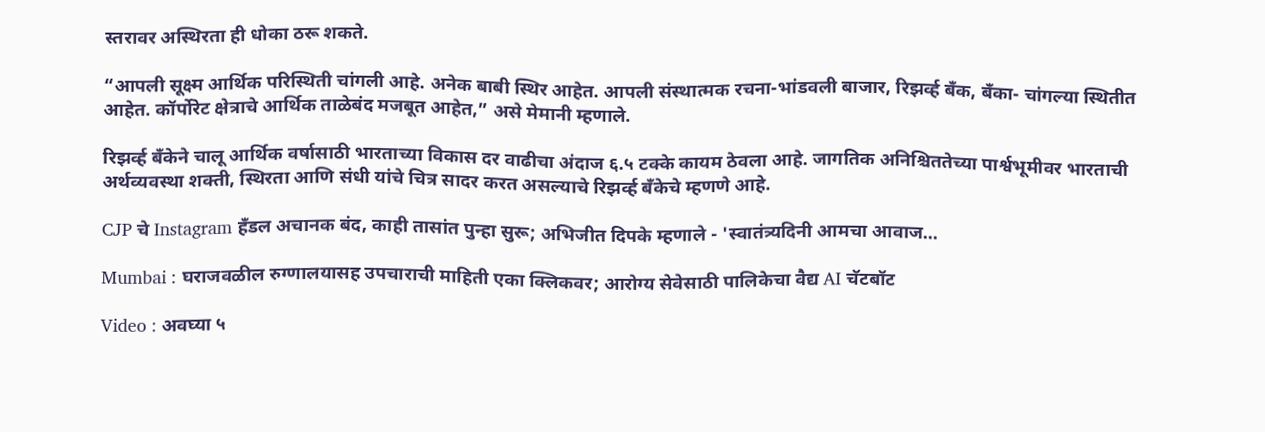स्तरावर अस्थिरता ही धोका ठरू शकते.

“आपली सूक्ष्म आर्थिक परिस्थिती चांगली आहे. अनेक बाबी स्थिर आहेत. आपली संस्थात्मक रचना-भांडवली बाजार, रिझर्व्ह बँक, बँका- चांगल्या स्थितीत आहेत. कॉर्पोरेट क्षेत्राचे आर्थिक ताळेबंद मजबूत आहेत,” असे मेमानी म्हणाले.

रिझर्व्ह बँकेने चालू आर्थिक वर्षासाठी भारताच्या विकास दर वाढीचा अंदाज ६.५ टक्के कायम ठेवला आहे. जागतिक अनिश्चिततेच्या पार्श्वभूमीवर भारताची अर्थव्यवस्था शक्ती, स्थिरता आणि संधी यांचे चित्र सादर करत असल्याचे रिझर्व्ह बँकेचे म्हणणे आहे.

CJP चे Instagram हँडल अचानक बंद, काही तासांत पुन्हा सुरू; अभिजीत दिपके म्हणाले - 'स्वातंत्र्यदिनी आमचा आवाज...

Mumbai : घराजवळील रुग्णालयासह उपचाराची माहिती एका क्लिकवर; आरोग्य सेवेसाठी पालिकेचा वैद्य AI चॅटबॉट

Video : अवघ्या ५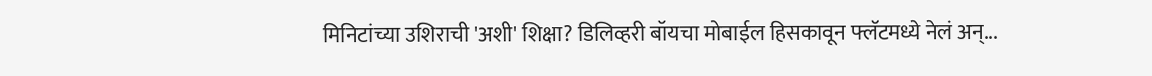मिनिटांच्या उशिराची 'अशी' शिक्षा? डिलिव्हरी बॉयचा मोबाईल हिसकावून फ्लॅटमध्ये नेलं अन्...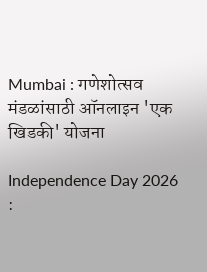Mumbai : गणेशोत्सव मंडळांसाठी ऑनलाइन 'एक खिडकी' योजना

Independence Day 2026 :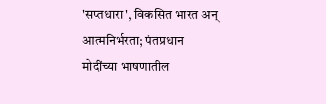'सप्तधारा', विकसित भारत अन् आत्मनिर्भरता; पंतप्रधान मोदींच्या भाषणातील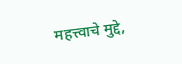महत्त्वाचे मुद्दे,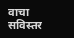वाचा सविस्तर